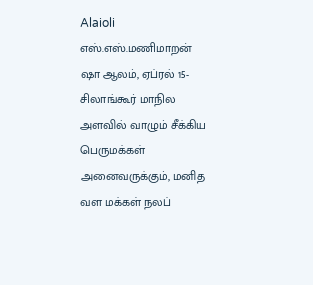Alaioli
எஸ்.எஸ்.மணிமாறன்
ஷா ஆலம், ஏப்ரல் 15- சிலாங்கூர் மாநில அளவில் வாழும் சீக்கிய பெருமக்கள் அனைவருக்கும், மனித வள மக்கள் நலப்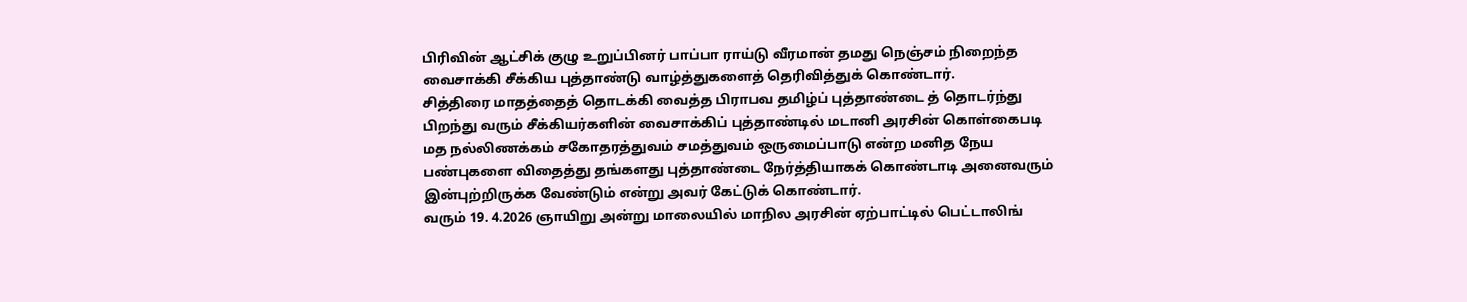பிரிவின் ஆட்சிக் குழு உறுப்பினர் பாப்பா ராய்டு வீரமான் தமது நெஞ்சம் நிறைந்த வைசாக்கி சீக்கிய புத்தாண்டு வாழ்த்துகளைத் தெரிவித்துக் கொண்டார்.
சித்திரை மாதத்தைத் தொடக்கி வைத்த பிராபவ தமிழ்ப் புத்தாண்டை த் தொடர்ந்து பிறந்து வரும் சீக்கியர்களின் வைசாக்கிப் புத்தாண்டில் மடானி அரசின் கொள்கைபடி மத நல்லிணக்கம் சகோதரத்துவம் சமத்துவம் ஒருமைப்பாடு என்ற மனித நேய பண்புகளை விதைத்து தங்களது புத்தாண்டை நேர்த்தியாகக் கொண்டாடி அனைவரும் இன்புற்றிருக்க வேண்டும் என்று அவர் கேட்டுக் கொண்டார்.
வரும் 19. 4.2026 ஞாயிறு அன்று மாலையில் மாநில அரசின் ஏற்பாட்டில் பெட்டாலிங்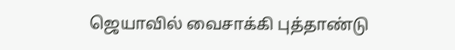ஜெயாவில் வைசாக்கி புத்தாண்டு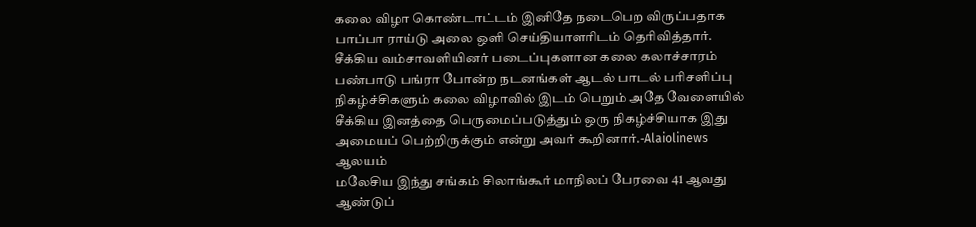கலை விழா கொண்டாட்டம் இனிதே நடைபெற விருப்பதாக பாப்பா ராய்டு அலை ஒளி செய்தியாளரிடம் தெரிவித்தார்.
சீக்கிய வம்சாவளியினர் படைப்புகளான கலை கலாச்சாரம் பண்பாடு பங்ரா போன்ற நடனங்கள் ஆடல் பாடல் பரிசளிப்பு நிகழ்ச்சிகளும் கலை விழாவில் இடம் பெறும் அதே வேளையில் சீக்கிய இனத்தை பெருமைப்படுத்தும் ஒரு நிகழ்ச்சியாக இது அமையப் பெற்றிருக்கும் என்று அவர் கூறினார்.-Alaiolinews
ஆலயம்
மலேசிய இந்து சங்கம் சிலாங்கூர் மாநிலப் பேரவை 41 ஆவது ஆண்டுப்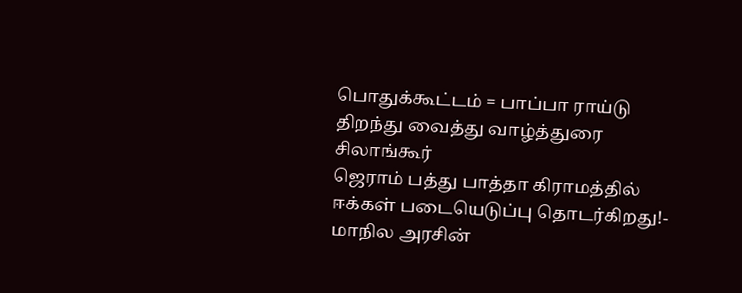பொதுக்கூட்டம் = பாப்பா ராய்டு திறந்து வைத்து வாழ்த்துரை
சிலாங்கூர்
ஜெராம் பத்து பாத்தா கிராமத்தில் ஈக்கள் படையெடுப்பு தொடர்கிறது!- மாநில அரசின்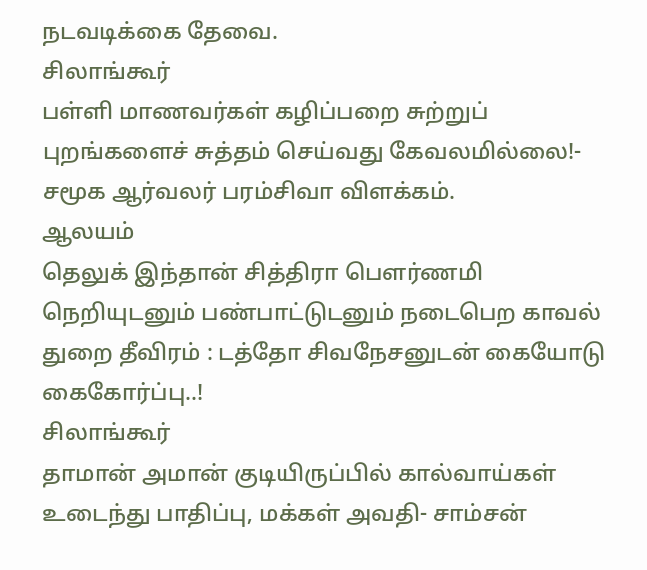நடவடிக்கை தேவை.
சிலாங்கூர்
பள்ளி மாணவர்கள் கழிப்பறை சுற்றுப் புறங்களைச் சுத்தம் செய்வது கேவலமில்லை!- சமூக ஆர்வலர் பரம்சிவா விளக்கம்.
ஆலயம்
தெலுக் இந்தான் சித்திரா பௌர்ணமி நெறியுடனும் பண்பாட்டுடனும் நடைபெற காவல் துறை தீவிரம் : டத்தோ சிவநேசனுடன் கையோடு கைகோர்ப்பு..!
சிலாங்கூர்
தாமான் அமான் குடியிருப்பில் கால்வாய்கள் உடைந்து பாதிப்பு, மக்கள் அவதி- சாம்சன்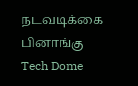நடவடிக்கை
பினாங்கு
Tech Dome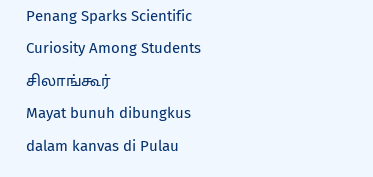Penang Sparks Scientific Curiosity Among Students
சிலாங்கூர்
Mayat bunuh dibungkus dalam kanvas di Pulau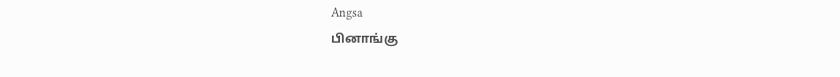Angsa
பினாங்கு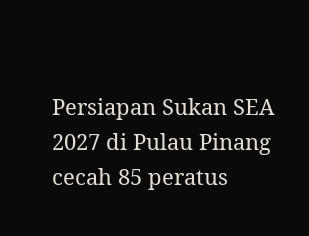Persiapan Sukan SEA 2027 di Pulau Pinang cecah 85 peratus